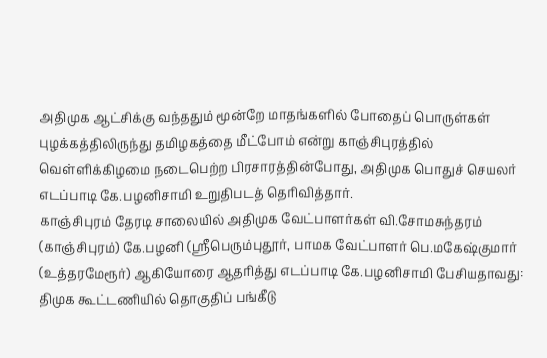அதிமுக ஆட்சிக்கு வந்ததும் மூன்றே மாதங்களில் போதைப் பொருள்கள் புழக்கத்திலிருந்து தமிழகத்தை மீட்போம் என்று காஞ்சிபுரத்தில் வெள்ளிக்கிழமை நடைபெற்ற பிரசாரத்தின்போது, அதிமுக பொதுச் செயலர் எடப்பாடி கே.பழனிசாமி உறுதிபடத் தெரிவித்தார்.
காஞ்சிபுரம் தேரடி சாலையில் அதிமுக வேட்பாளர்கள் வி.சோமசுந்தரம் (காஞ்சிபுரம்) கே.பழனி (ஸ்ரீபெரும்புதூர், பாமக வேட்பாளர் பெ.மகேஷ்குமார் (உத்தரமேரூர்) ஆகியோரை ஆதரித்து எடப்பாடி கே.பழனிசாமி பேசியதாவது:
திமுக கூட்டணியில் தொகுதிப் பங்கீடு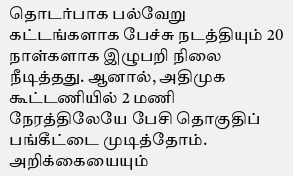தொடர்பாக பல்வேறு கட்டங்களாக பேச்சு நடத்தியும் 20 நாள்களாக இழுபறி நிலை நீடித்தது. ஆனால், அதிமுக கூட்டணியில் 2 மணி நேரத்திலேயே பேசி தொகுதிப் பங்கீட்டை முடித்தோம். அறிக்கையையும்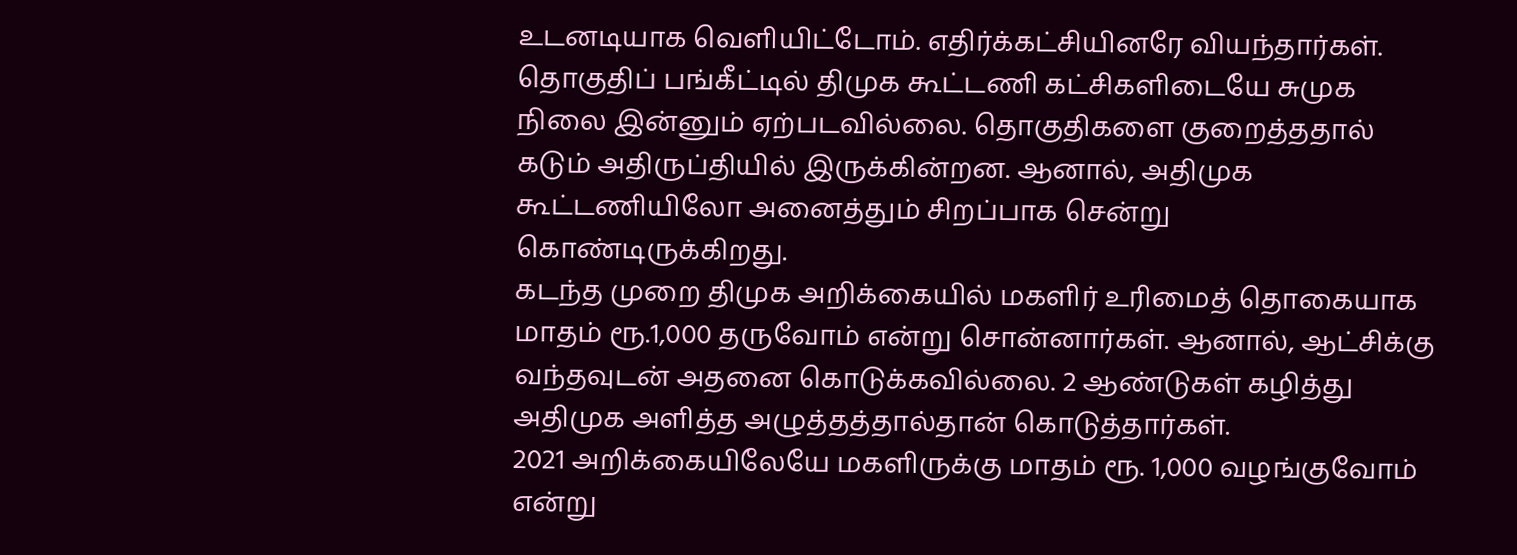உடனடியாக வெளியிட்டோம். எதிர்க்கட்சியினரே வியந்தார்கள்.
தொகுதிப் பங்கீட்டில் திமுக கூட்டணி கட்சிகளிடையே சுமுக நிலை இன்னும் ஏற்படவில்லை. தொகுதிகளை குறைத்ததால் கடும் அதிருப்தியில் இருக்கின்றன. ஆனால், அதிமுக கூட்டணியிலோ அனைத்தும் சிறப்பாக சென்று கொண்டிருக்கிறது.
கடந்த முறை திமுக அறிக்கையில் மகளிர் உரிமைத் தொகையாக மாதம் ரூ.1,000 தருவோம் என்று சொன்னார்கள். ஆனால், ஆட்சிக்கு வந்தவுடன் அதனை கொடுக்கவில்லை. 2 ஆண்டுகள் கழித்து அதிமுக அளித்த அழுத்தத்தால்தான் கொடுத்தார்கள்.
2021 அறிக்கையிலேயே மகளிருக்கு மாதம் ரூ. 1,000 வழங்குவோம் என்று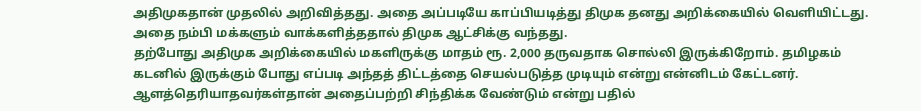அதிமுகதான் முதலில் அறிவித்தது. அதை அப்படியே காப்பியடித்து திமுக தனது அறிக்கையில் வெளியிட்டது. அதை நம்பி மக்களும் வாக்களித்ததால் திமுக ஆட்சிக்கு வந்தது.
தற்போது அதிமுக அறிக்கையில் மகளிருக்கு மாதம் ரூ. 2,000 தருவதாக சொல்லி இருக்கிறோம். தமிழகம் கடனில் இருக்கும் போது எப்படி அந்தத் திட்டத்தை செயல்படுத்த முடியும் என்று என்னிடம் கேட்டனர். ஆளத்தெரியாதவர்கள்தான் அதைப்பற்றி சிந்திக்க வேண்டும் என்று பதில்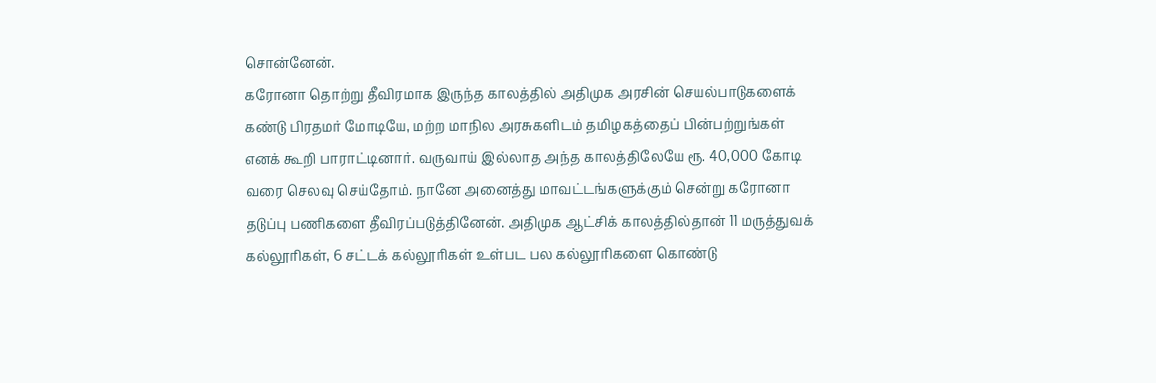சொன்னேன்.
கரோனா தொற்று தீவிரமாக இருந்த காலத்தில் அதிமுக அரசின் செயல்பாடுகளைக் கண்டு பிரதமர் மோடியே, மற்ற மாநில அரசுகளிடம் தமிழகத்தைப் பின்பற்றுங்கள் எனக் கூறி பாராட்டினார். வருவாய் இல்லாத அந்த காலத்திலேயே ரூ. 40,000 கோடி வரை செலவு செய்தோம். நானே அனைத்து மாவட்டங்களுக்கும் சென்று கரோனா தடுப்பு பணிகளை தீவிரப்படுத்தினேன். அதிமுக ஆட்சிக் காலத்தில்தான் 11 மருத்துவக் கல்லூரிகள், 6 சட்டக் கல்லூரிகள் உள்பட பல கல்லூரிகளை கொண்டு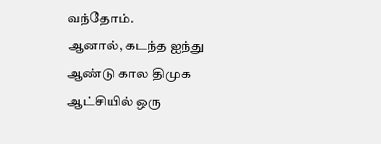வந்தோம்.
ஆனால், கடந்த ஐந்து ஆண்டு கால திமுக ஆட்சியில் ஒரு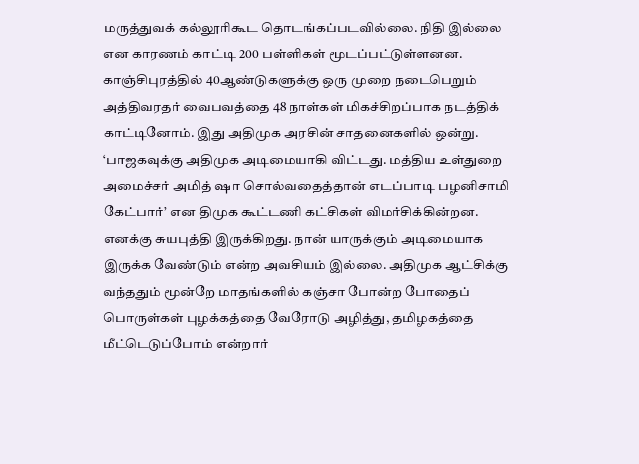மருத்துவக் கல்லூரிகூட தொடங்கப்படவில்லை. நிதி இல்லை என காரணம் காட்டி 200 பள்ளிகள் மூடப்பட்டுள்ளனன.
காஞ்சிபுரத்தில் 40ஆண்டுகளுக்கு ஒரு முறை நடைபெறும் அத்திவரதர் வைபவத்தை 48 நாள்கள் மிகச்சிறப்பாக நடத்திக் காட்டினோம். இது அதிமுக அரசின் சாதனைகளில் ஒன்று.
‘பாஜகவுக்கு அதிமுக அடிமையாகி விட்டது. மத்திய உள்துறை அமைச்சர் அமித் ஷா சொல்வதைத்தான் எடப்பாடி பழனிசாமி கேட்பார்’ என திமுக கூட்டணி கட்சிகள் விமர்சிக்கின்றன. எனக்கு சுயபுத்தி இருக்கிறது. நான் யாருக்கும் அடிமையாக இருக்க வேண்டும் என்ற அவசியம் இல்லை. அதிமுக ஆட்சிக்கு வந்ததும் மூன்றே மாதங்களில் கஞ்சா போன்ற போதைப் பொருள்கள் புழக்கத்தை வேரோடு அழித்து, தமிழகத்தை மீட்டெடுப்போம் என்றார்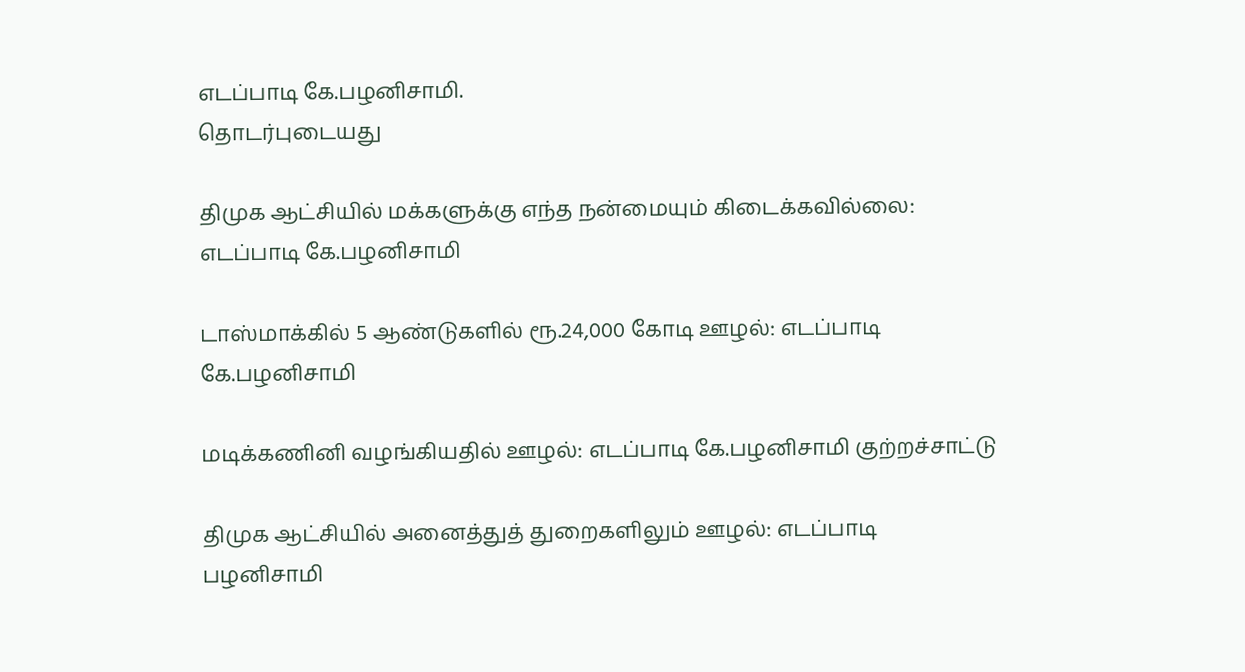எடப்பாடி கே.பழனிசாமி.
தொடர்புடையது

திமுக ஆட்சியில் மக்களுக்கு எந்த நன்மையும் கிடைக்கவில்லை: எடப்பாடி கே.பழனிசாமி

டாஸ்மாக்கில் 5 ஆண்டுகளில் ரூ.24,000 கோடி ஊழல்: எடப்பாடி கே.பழனிசாமி

மடிக்கணினி வழங்கியதில் ஊழல்: எடப்பாடி கே.பழனிசாமி குற்றச்சாட்டு

திமுக ஆட்சியில் அனைத்துத் துறைகளிலும் ஊழல்: எடப்பாடி பழனிசாமி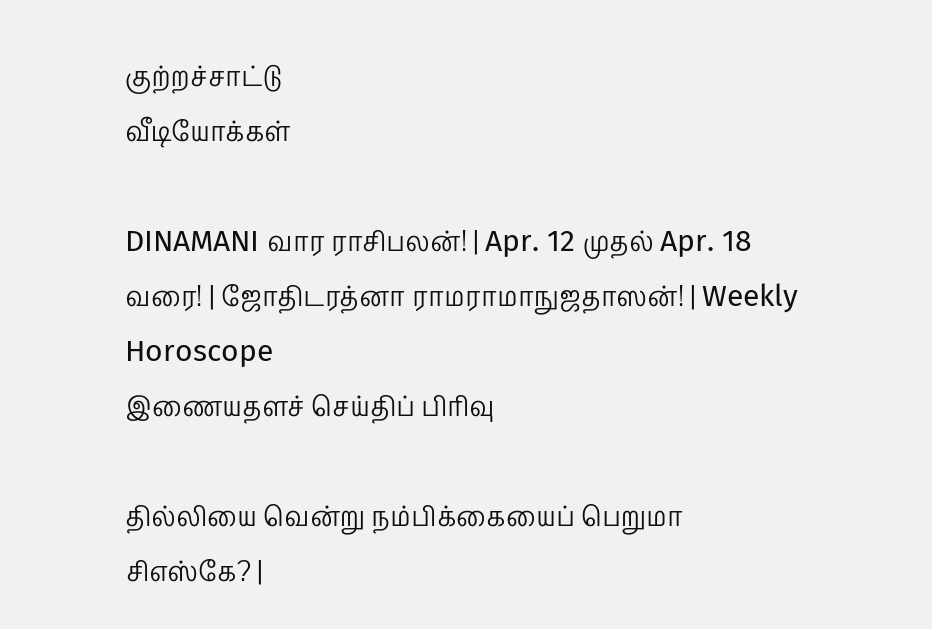குற்றச்சாட்டு
வீடியோக்கள்

DINAMANI வார ராசிபலன்! | Apr. 12 முதல் Apr. 18 வரை! | ஜோதிடரத்னா ராமராமாநுஜதாஸன்! | Weekly Horoscope
இணையதளச் செய்திப் பிரிவு

தில்லியை வென்று நம்பிக்கையைப் பெறுமா சிஎஸ்கே? |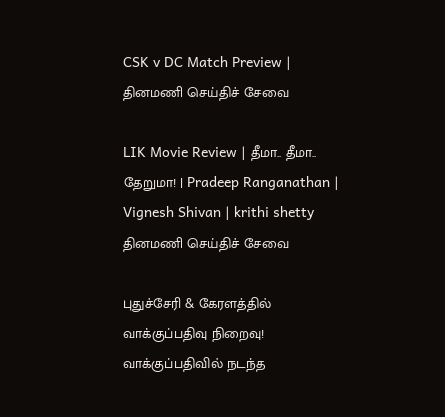CSK v DC Match Preview |
தினமணி செய்திச் சேவை

LIK Movie Review | தீமா.. தீமா.. தேறுமா! | Pradeep Ranganathan | Vignesh Shivan | krithi shetty
தினமணி செய்திச் சேவை

புதுச்சேரி & கேரளத்தில் வாக்குப்பதிவு நிறைவு! வாக்குப்பதிவில் நடந்த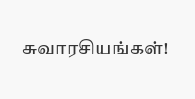சுவாரசியங்கள்!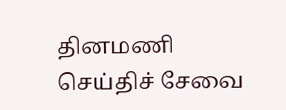தினமணி செய்திச் சேவை